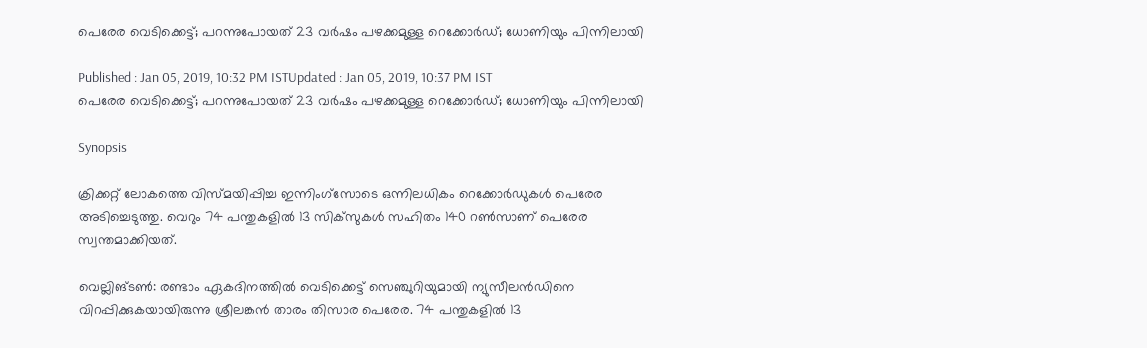പെരേര വെടിക്കെട്ട്; പറന്നുപോയത് 23 വര്‍ഷം പഴക്കമുള്ള റെക്കോര്‍ഡ്; ധോണിയും പിന്നിലായി

Published : Jan 05, 2019, 10:32 PM ISTUpdated : Jan 05, 2019, 10:37 PM IST
പെരേര വെടിക്കെട്ട്; പറന്നുപോയത് 23 വര്‍ഷം പഴക്കമുള്ള റെക്കോര്‍ഡ്; ധോണിയും പിന്നിലായി

Synopsis

ക്രിക്കറ്റ് ലോകത്തെ വിസ്‌മയിപ്പിച്ച ഇന്നിംഗ്സോടെ ഒന്നിലധികം റെക്കോര്‍ഡുകള്‍ പെരേര അടിച്ചെടുത്തു. വെറും 74 പന്തുകളില്‍ 13 സിക്‌സുകള്‍ സഹിതം 140 റണ്‍സാണ് പെരേര സ്വന്തമാക്കിയത്.

വെല്ലിങ്ടണ്‍: രണ്ടാം ഏകദിനത്തില്‍ വെടിക്കെട്ട് സെഞ്ചുറിയുമായി ന്യുസീലന്‍ഡിനെ വിറപ്പിക്കുകയായിരുന്നു ശ്രീലങ്കന്‍ താരം തിസാര പെരേര. 74 പന്തുകളില്‍ 13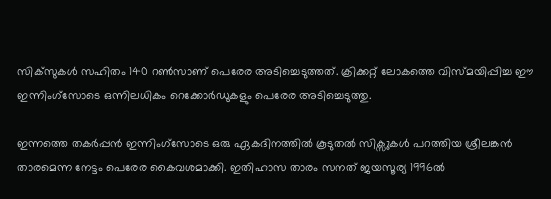സിക്‌സുകള്‍ സഹിതം 140 റണ്‍സാണ് പെരേര അടിച്ചെടുത്തത്. ക്രിക്കറ്റ് ലോകത്തെ വിസ്‌മയിപ്പിച്ച ഈ ഇന്നിംഗ്സോടെ ഒന്നിലധികം റെക്കോര്‍ഡുകളും പെരേര അടിച്ചെടുത്തു.

ഇന്നത്തെ തകര്‍പ്പന്‍ ഇന്നിംഗ്സോടെ ഒരു ഏകദിനത്തില്‍ കൂടുതല്‍ സിക്സുകള്‍ പറത്തിയ ശ്രീലങ്കന്‍ താരമെന്ന നേട്ടം പെരേര കൈവശമാക്കി. ഇതിഹാസ താരം സനത് ജയസൂര്യ 1996ല്‍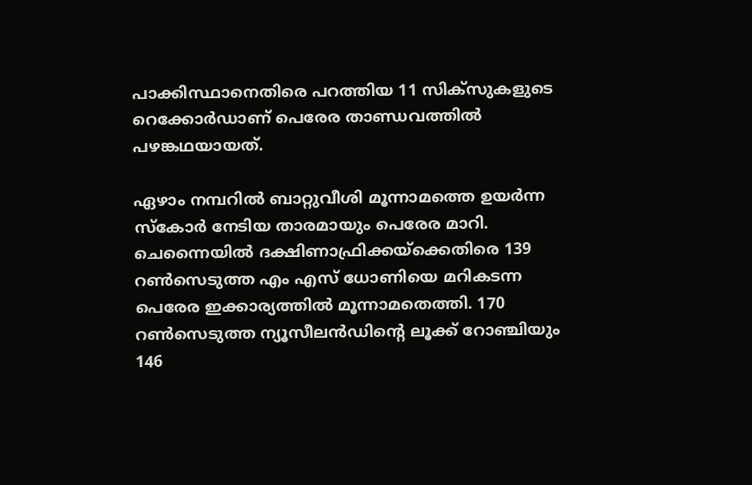പാക്കിസ്ഥാനെതിരെ പറത്തിയ 11 സിക്‌സുകളുടെ റെക്കോര്‍ഡാണ് പെരേര താണ്ഡവത്തില്‍ പഴങ്കഥയായത്.

ഏഴാം നമ്പറില്‍ ബാറ്റുവീശി മൂന്നാമത്തെ ഉയര്‍ന്ന സ്‌കോര്‍ നേടിയ താരമായും പെരേര മാറി. ചെന്നൈയില്‍ ദക്ഷിണാഫ്രിക്കയ്ക്കെതിരെ 139 റണ്‍സെടുത്ത എം എസ് ധോണിയെ മറികടന്ന പെരേര ഇക്കാര്യത്തില്‍ മൂന്നാമതെത്തി. 170 റണ്‍സെടുത്ത ന്യൂസീലന്‍ഡിന്‍റെ ലൂക്ക് റോഞ്ചിയും 146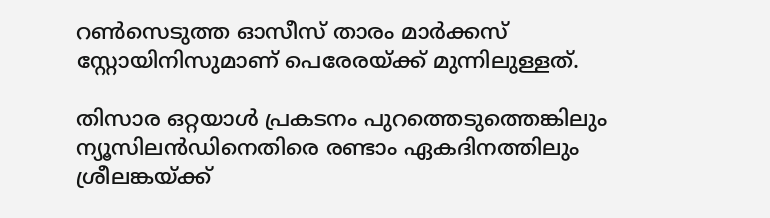റണ്‍സെടുത്ത ഓസീസ് താരം മാര്‍ക്കസ് സ്റ്റോയിനിസുമാണ് പെരേരയ്ക്ക് മുന്നിലുള്ളത്.

തിസാര ഒറ്റയാള്‍ പ്രകടനം പുറത്തെടുത്തെങ്കിലും ന്യൂസിലന്‍ഡിനെതിരെ രണ്ടാം ഏകദിനത്തിലും ശ്രീലങ്കയ്ക്ക്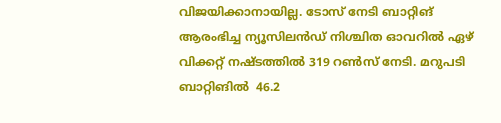വിജയിക്കാനായില്ല. ടോസ് നേടി ബാറ്റിങ് ആരംഭിച്ച ന്യൂസിലന്‍ഡ് നിശ്ചിത ഓവറില്‍ ഏഴ് വിക്കറ്റ് നഷ്ടത്തില്‍ 319 റണ്‍സ് നേടി. മറുപടി ബാറ്റിങില്‍  46.2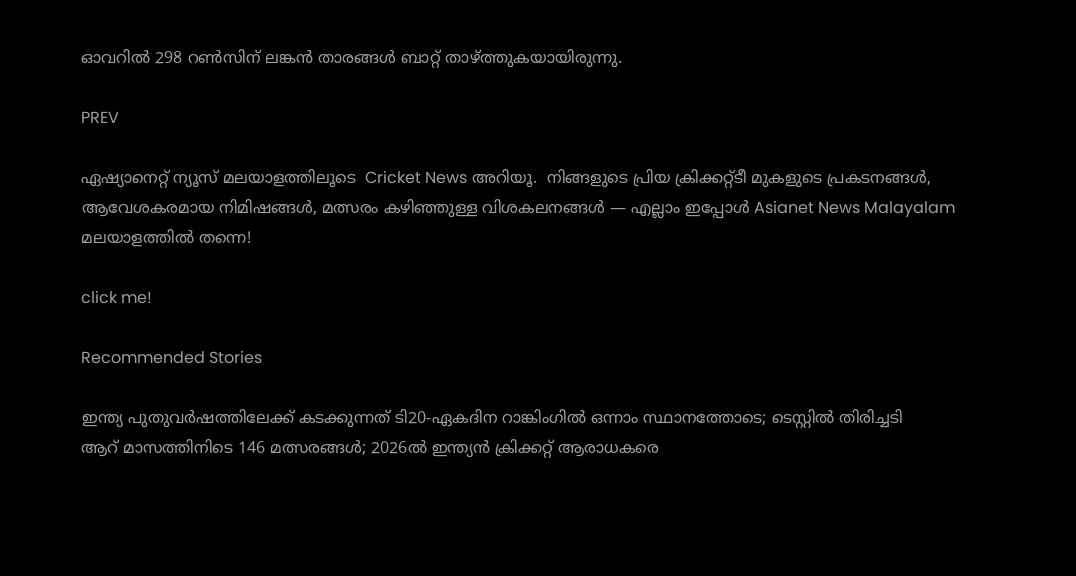ഓവറില്‍ 298 റണ്‍സിന് ലങ്കന്‍ താരങ്ങള്‍ ബാറ്റ് താഴ്ത്തുകയായിരുന്നു.

PREV

ഏഷ്യാനെറ്റ് ന്യൂസ് മലയാളത്തിലൂടെ  Cricket News അറിയൂ.  നിങ്ങളുടെ പ്രിയ ക്രിക്കറ്റ്ടീ മുകളുടെ പ്രകടനങ്ങൾ, ആവേശകരമായ നിമിഷങ്ങൾ, മത്സരം കഴിഞ്ഞുള്ള വിശകലനങ്ങൾ — എല്ലാം ഇപ്പോൾ Asianet News Malayalam മലയാളത്തിൽ തന്നെ!

click me!

Recommended Stories

ഇന്ത്യ പുതുവര്‍ഷത്തിലേക്ക് കടക്കുന്നത് ടി20-ഏകദിന റാങ്കിംഗില്‍ ഒന്നാം സ്ഥാനത്തോടെ; ടെസ്റ്റില്‍ തിരിച്ചടി
ആറ് മാസത്തിനിടെ 146 മത്സരങ്ങള്‍; 2026ല്‍ ഇന്ത്യന്‍ ക്രിക്കറ്റ് ആരാധകരെ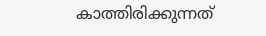കാത്തിരിക്കുന്നത്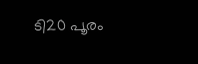ടി20 പൂരം